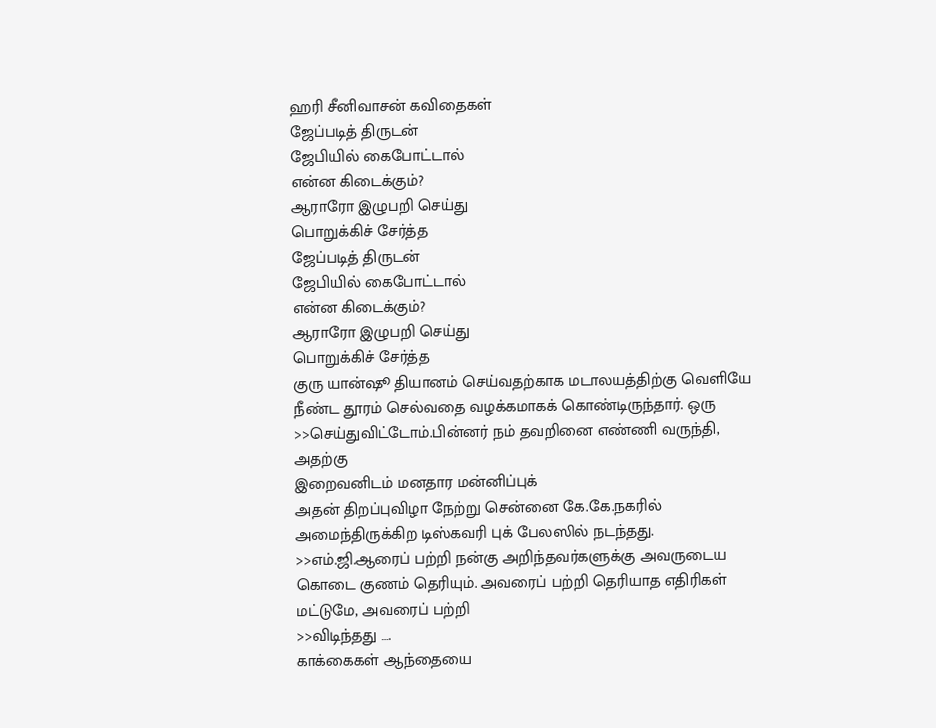ஹரி சீனிவாசன் கவிதைகள்
ஜேப்படித் திருடன்
ஜேபியில் கைபோட்டால்
என்ன கிடைக்கும்?
ஆராரோ இழுபறி செய்து
பொறுக்கிச் சேர்த்த
ஜேப்படித் திருடன்
ஜேபியில் கைபோட்டால்
என்ன கிடைக்கும்?
ஆராரோ இழுபறி செய்து
பொறுக்கிச் சேர்த்த
குரு யான்ஷூ தியானம் செய்வதற்காக மடாலயத்திற்கு வெளியே நீண்ட தூரம் செல்வதை வழக்கமாகக் கொண்டிருந்தார். ஒரு
>>செய்துவிட்டோம்.பின்னர் நம் தவறினை எண்ணி வருந்தி, அதற்கு
இறைவனிடம் மனதார மன்னிப்புக்
அதன் திறப்புவிழா நேற்று சென்னை கே.கே.நகரில் அமைந்திருக்கிற டிஸ்கவரி புக் பேலஸில் நடந்தது.
>>எம்.ஜி.ஆரைப் பற்றி நன்கு அறிந்தவர்களுக்கு அவருடைய கொடை குணம் தெரியும். அவரைப் பற்றி தெரியாத எதிரிகள் மட்டுமே, அவரைப் பற்றி
>>விடிந்தது ….
காக்கைகள் ஆந்தையை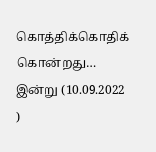கொத்திக்கொதிக் கொன்றது…
இன்று (10.09.2022 )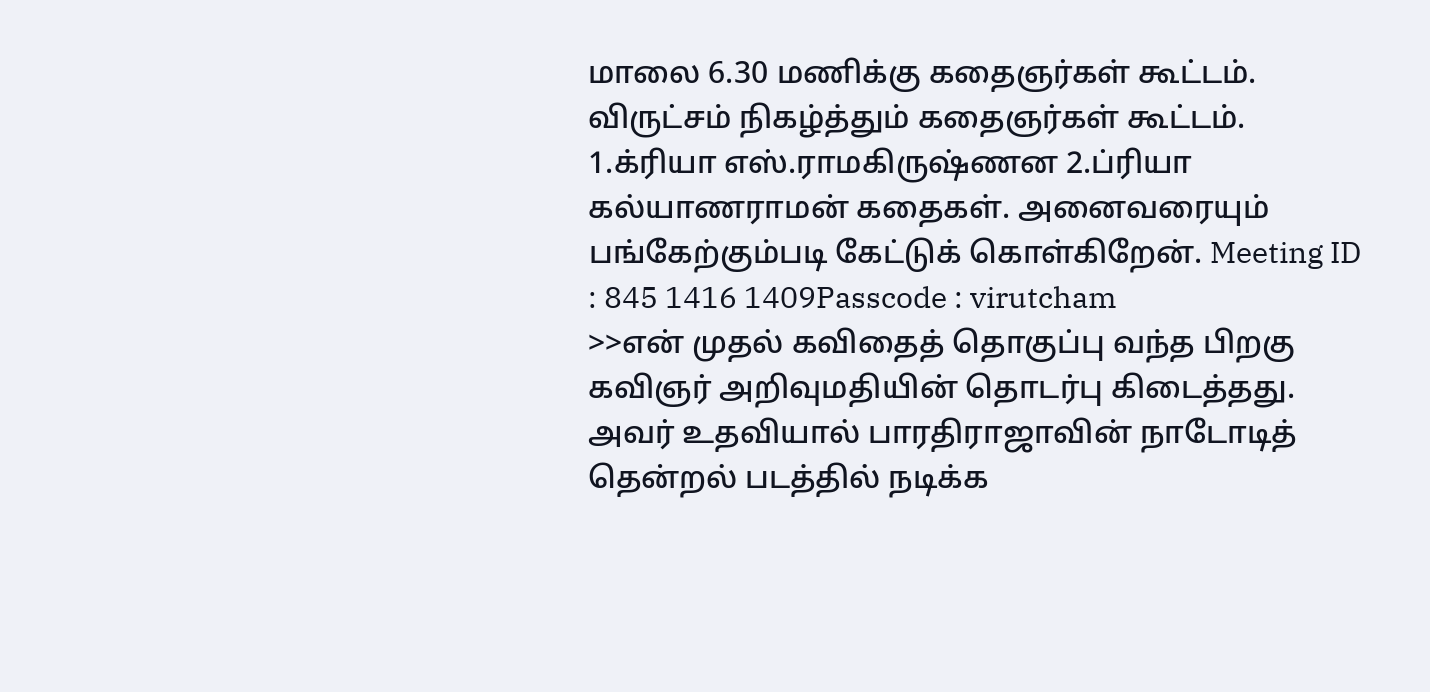மாலை 6.30 மணிக்கு கதைஞர்கள் கூட்டம். விருட்சம் நிகழ்த்தும் கதைஞர்கள் கூட்டம். 1.க்ரியா எஸ்.ராமகிருஷ்ணன 2.ப்ரியா கல்யாணராமன் கதைகள். அனைவரையும் பங்கேற்கும்படி கேட்டுக் கொள்கிறேன். Meeting ID : 845 1416 1409Passcode : virutcham
>>என் முதல் கவிதைத் தொகுப்பு வந்த பிறகு கவிஞர் அறிவுமதியின் தொடர்பு கிடைத்தது. அவர் உதவியால் பாரதிராஜாவின் நாடோடித் தென்றல் படத்தில் நடிக்க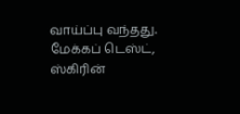வாய்ப்பு வந்தது. மேக்கப் டெஸ்ட், ஸ்கிரின்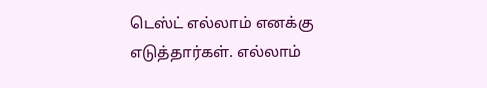டெஸ்ட் எல்லாம் எனக்கு எடுத்தார்கள். எல்லாம்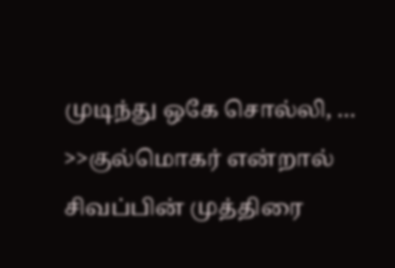முடிந்து ஒகே சொல்லி, …
>>குல்மொகர் என்றால் சிவப்பின் முத்திரை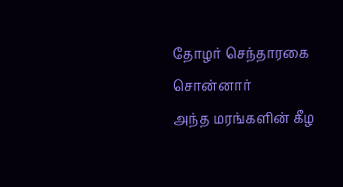தோழர் செந்தாரகை சொன்னார்
அந்த மரங்களின் கீழ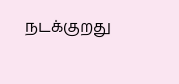நடக்குறது